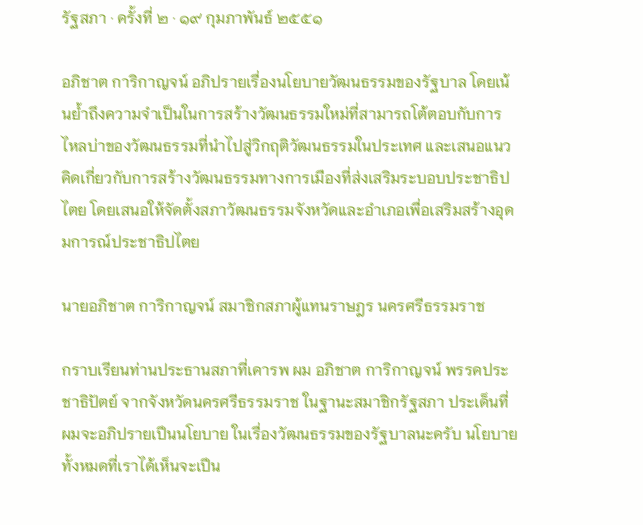รัฐสภา · ครั้งที่ ๒ · ๑๙ กุมภาพันธ์ ๒๕๕๑

อภิชาต การิกาญจน์ อภิปรายเรื่องนโยบายวัฒนธรรมของรัฐบาล โดยเน้นย้ำถึงความจำเป็นในการสร้างวัฒนธรรมใหม่ที่สามารถโต้ตอบกับการไหลบ่าของวัฒนธรรมที่นำไปสู่วิกฤติวัฒนธรรมในประเทศ และเสนอแนวคิดเกี่ยวกับการสร้างวัฒนธรรมทางการเมืองที่ส่งเสริมระบอบประชาธิปไตย โดยเสนอให้จัดตั้งสภาวัฒนธรรมจังหวัดและอำเภอเพื่อเสริมสร้างอุดมการณ์ประชาธิปไตย

นายอภิชาต การิกาญจน์ สมาชิกสภาผู้แทนราษฎร นครศรีธรรมราช

กราบเรียนท่านประธานสภาที่เคารพ ผม อภิชาต การิกาญจน์ พรรคประชาธิปัตย์ จากจังหวัดนครศรีธรรมราช ในฐานะสมาชิกรัฐสภา ประเด็นที่ผมจะอภิปรายเปึนนโยบาย ในเรื่องวัฒนธรรมของรัฐบาลนะครับ นโยบายทั้งหมดที่เราได้เห็นจะเปึน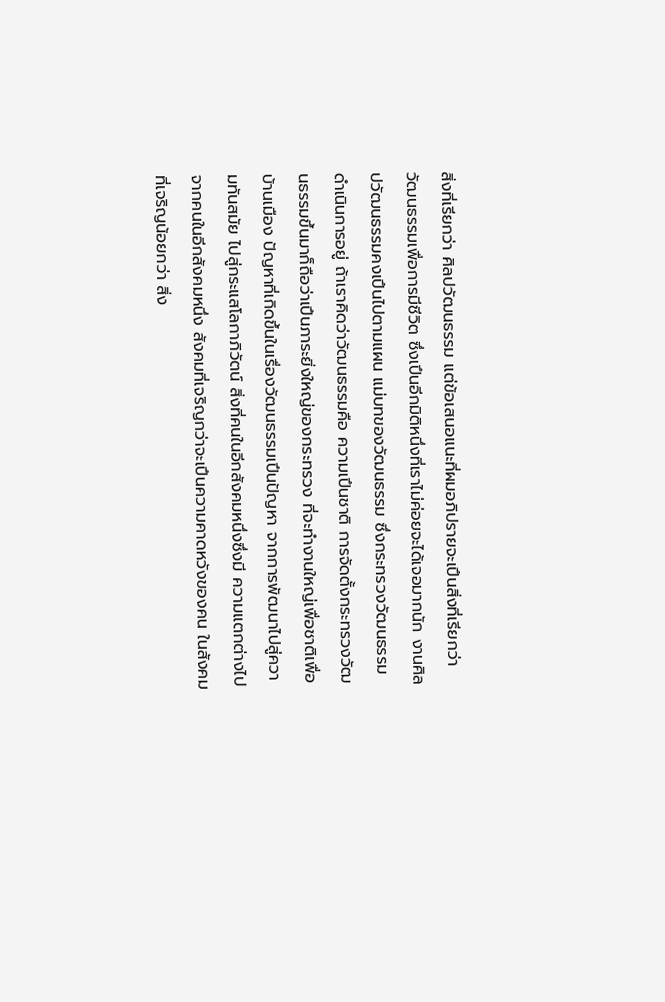สิ่งที่เรียกว่า ศิลปวัฒนธรรม แต่ข้อเสนอแนะที่ผมอภิปรายจะเปึนสิ่งที่เรียกว่าวัฒนธรรมเพื่อการมีชีวิต ซึ่งเปึนอีกมิติหนึ่งที่เราไม่ค่อยจะได้เจอมากนัก งานศิลปวัฒนธรรมคงเปึนไปตามแผน แม่บทของวัฒนธรรม ซึ่งกระทรวงวัฒนธรรมดําเนินการอยู่ ถ้าเราคิดว่าวัฒนธรรมคือ ความเปึนชาติ การจัดตั้งกระทรวงวัฒนธรรมขึ้นมาก็ถือว่าเปึนภาระยิ่งใหญ่ของกระทรวง ที่จะทํางานใหญ่เพื่อชาติเพื่อบ้านเมือง ปัญหาที่เกิดขึ้นในเรื่องวัฒนธรรมเปึนปัญหา จากการพัฒนาไปสู่ความทันสมัย ไปสู่กระแสโลกาภิวัตน์ สิ่งที่คนในอีกสังคมหนึ่งซึ่งมี ความแตกต่างไปจากคนในอีกสังคมหนึ่ง สังคมที่เจริญกว่าจะเปึนความคาดหวังของคน ในสังคมที่เจริญน้อยกว่า สิ่ง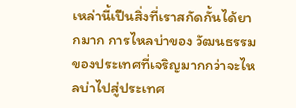เหล่านี้เปึนสิ่งที่เราสกัดกั้นได้ยากมาก การไหลบ่าของ วัฒนธรรมของประเทศที่เจริญมากกว่าจะไหลบ่าไปสู่ประเทศ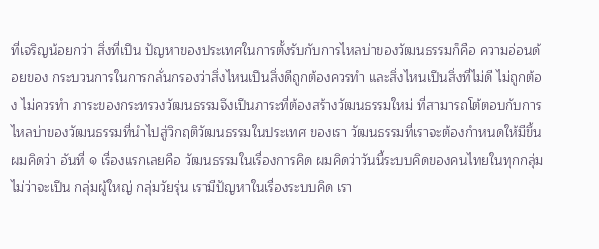ที่เจริญน้อยกว่า สิ่งที่เปึน ปัญหาของประเทศในการตั้งรับกับการไหลบ่าของวัฒนธรรมก็คือ ความอ่อนด้อยของ กระบวนการในการกลั่นกรองว่าสิ่งไหนเปึนสิ่งดีถูกต้องควรทํา และสิ่งไหนเปึนสิ่งที่ไม่ดี ไม่ถูกต้อง ไม่ควรทํา ภาระของกระทรวงวัฒนธรรมจึงเปึนภาระที่ต้องสร้างวัฒนธรรมใหม่ ที่สามารถโต้ตอบกับการไหลบ่าของวัฒนธรรมที่นําไปสู่วิกฤติวัฒนธรรมในประเทศ ของเรา วัฒนธรรมที่เราจะต้องกําหนดให้มีขึ้น ผมคิดว่า อันที่ ๑ เรื่องแรกเลยคือ วัฒนธรรมในเรื่องการคิด ผมคิดว่าวันนี้ระบบคิดของคนไทยในทุกกลุ่ม ไม่ว่าจะเปึน กลุ่มผู้ใหญ่ กลุ่มวัยรุ่น เรามีปัญหาในเรื่องระบบคิด เรา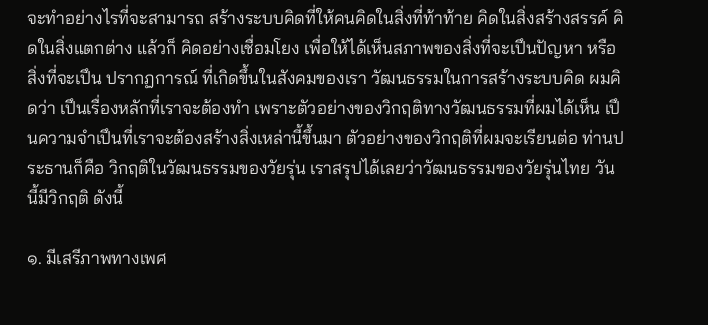จะทําอย่างไรที่จะสามารถ สร้างระบบคิดที่ให้คนคิดในสิ่งที่ท้าท้าย คิดในสิ่งสร้างสรรค์ คิดในสิ่งแตกต่าง แล้วก็ คิดอย่างเชื่อมโยง เพื่อให้ได้เห็นสภาพของสิ่งที่จะเปึนปัญหา หรือสิ่งที่จะเปึน ปรากฏการณ์ ที่เกิดขึ้นในสังคมของเรา วัฒนธรรมในการสร้างระบบคิด ผมคิดว่า เปึนเรื่องหลักที่เราจะต้องทํา เพราะตัวอย่างของวิกฤติทางวัฒนธรรมที่ผมได้เห็น เปึนความจําเปึนที่เราจะต้องสร้างสิ่งเหล่านี้ขึ้นมา ตัวอย่างของวิกฤติที่ผมจะเรียนต่อ ท่านประธานก็คือ วิกฤติในวัฒนธรรมของวัยรุ่น เราสรุปได้เลยว่าวัฒนธรรมของวัยรุ่นไทย วันนี้มีวิกฤติ ดังนี้

๑. มีเสรีภาพทางเพศ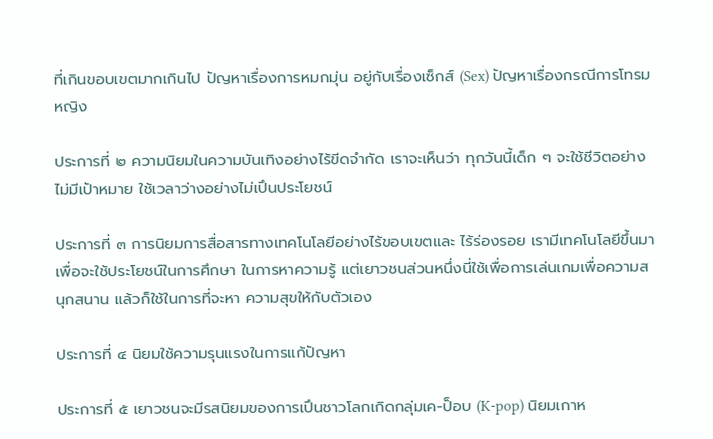ที่เกินขอบเขตมากเกินไป ปัญหาเรื่องการหมกมุ่น อยู่กับเรื่องเซ็กส์ (Sex) ปัญหาเรื่องกรณีการโทรมหญิง

ประการที่ ๒ ความนิยมในความบันเทิงอย่างไร้ขีดจํากัด เราจะเห็นว่า ทุกวันนี้เด็ก ๆ จะใช้ชีวิตอย่างไม่มีเปัาหมาย ใช้เวลาว่างอย่างไม่เปึนประโยชน์

ประการที่ ๓ การนิยมการสื่อสารทางเทคโนโลยีอย่างไร้ขอบเขตและ ไร้ร่องรอย เรามีเทคโนโลยีขึ้นมาเพื่อจะใช้ประโยชน์ในการศึกษา ในการหาความรู้ แต่เยาวชนส่วนหนึ่งนี่ใช้เพื่อการเล่นเกมเพื่อความสนุกสนาน แล้วก็ใช้ในการที่จะหา ความสุขให้กับตัวเอง

ประการที่ ๔ นิยมใช้ความรุนแรงในการแก้ปัญหา

ประการที่ ๕ เยาวชนจะมีรสนิยมของการเปึนชาวโลกเกิดกลุ่มเค-ป็อบ (K-pop) นิยมเกาห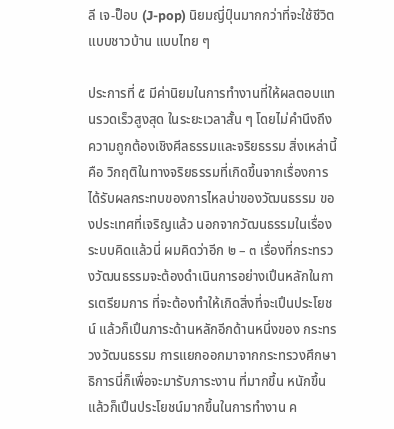ลี เจ-ป็อบ (J-pop) นิยมญี่ปุ์นมากกว่าที่จะใช้ชีวิตแบบชาวบ้าน แบบไทย ๆ

ประการที่ ๕ มีค่านิยมในการทํางานที่ให้ผลตอบแทนรวดเร็วสูงสุด ในระยะเวลาสั้น ๆ โดยไม่คํานึงถึงความถูกต้องเชิงศีลธรรมและจริยธรรม สิ่งเหล่านี้คือ วิกฤติในทางจริยธรรมที่เกิดขึ้นจากเรื่องการได้รับผลกระทบของการไหลบ่าของวัฒนธรรม ของประเทศที่เจริญแล้ว นอกจากวัฒนธรรมในเรื่องระบบคิดแล้วนี่ ผมคิดว่าอีก ๒ – ๓ เรื่องที่กระทรวงวัฒนธรรมจะต้องดําเนินการอย่างเปึนหลักในการเตรียมการ ที่จะต้องทําให้เกิดสิ่งที่จะเปึนประโยชน์ แล้วก็เปึนภาระด้านหลักอีกด้านหนึ่งของ กระทรวงวัฒนธรรม การแยกออกมาจากกระทรวงศึกษาธิการนี่ก็เพื่อจะมารับภาระงาน ที่มากขึ้น หนักขึ้น แล้วก็เปึนประโยชน์มากขึ้นในการทํางาน ค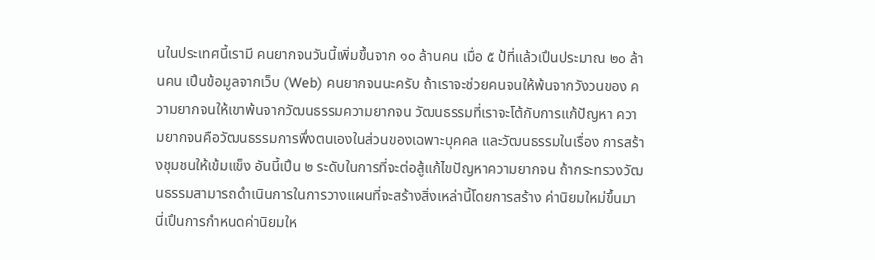นในประเทศนี้เรามี คนยากจนวันนี้เพิ่มขึ้นจาก ๑๐ ล้านคน เมื่อ ๕ ป้ที่แล้วเปึนประมาณ ๒๐ ล้านคน เปึนข้อมูลจากเว็บ (Web) คนยากจนนะครับ ถ้าเราจะช่วยคนจนให้พ้นจากวังวนของ ความยากจนให้เขาพ้นจากวัฒนธรรมความยากจน วัฒนธรรมที่เราจะโต้กับการแก้ปัญหา ความยากจนคือวัฒนธรรมการพึ่งตนเองในส่วนของเฉพาะบุคคล และวัฒนธรรมในเรื่อง การสร้างชุมชนให้เข้มแข็ง อันนี้เปึน ๒ ระดับในการที่จะต่อสู้แก้ไขปัญหาความยากจน ถ้ากระทรวงวัฒนธรรมสามารถดําเนินการในการวางแผนที่จะสร้างสิ่งเหล่านี้โดยการสร้าง ค่านิยมใหม่ขึ้นมานี่เปึนการกําหนดค่านิยมให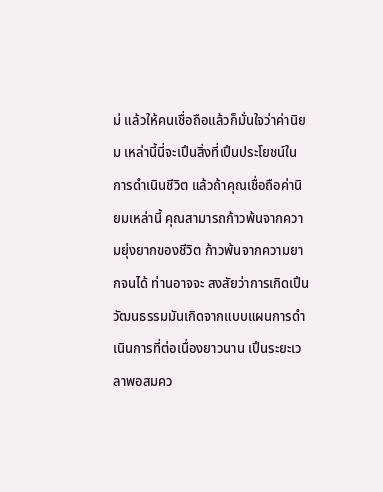ม่ แล้วให้คนเชื่อถือแล้วก็มั่นใจว่าค่านิยม เหล่านี้นี่จะเปึนสิ่งที่เปึนประโยชน์ในการดําเนินชีวิต แล้วถ้าคุณเชื่อถือค่านิยมเหล่านี้ คุณสามารถก้าวพ้นจากความยุ่งยากของชีวิต ก้าวพ้นจากความยากจนได้ ท่านอาจจะ สงสัยว่าการเกิดเปึนวัฒนธรรมมันเกิดจากแบบแผนการดําเนินการที่ต่อเนื่องยาวนาน เปึนระยะเวลาพอสมคว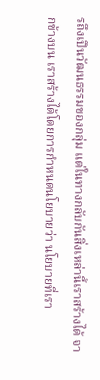รถึงเปึนวัฒนธรรมของกลุ่ม แต่ในทางกลับกันสิ่งเหล่านี้เราสร้างได้ จากข้างบน เราสร้างได้โดยการกําหนดนโยบายว่า นโยบายที่เรา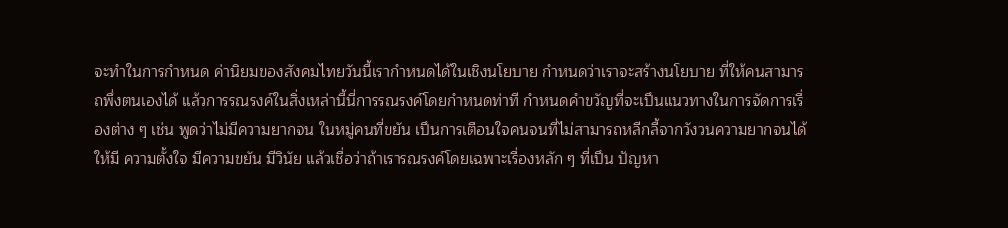จะทําในการกําหนด ค่านิยมของสังคมไทยวันนี้เรากําหนดได้ในเชิงนโยบาย กําหนดว่าเราจะสร้างนโยบาย ที่ให้คนสามารถพึ่งตนเองได้ แล้วการรณรงค์ในสิ่งเหล่านี้นี่การรณรงค์โดยกําหนดท่าที กําหนดคําขวัญที่จะเปึนแนวทางในการจัดการเรื่องต่าง ๆ เช่น พูดว่าไม่มีความยากจน ในหมู่คนที่ขยัน เปึนการเตือนใจคนจนที่ไม่สามารถหลีกลี้จากวังวนความยากจนได้ให้มี ความตั้งใจ มีความขยัน มีวินัย แล้วเชื่อว่าถ้าเรารณรงค์โดยเฉพาะเรื่องหลัก ๆ ที่เปึน ปัญหา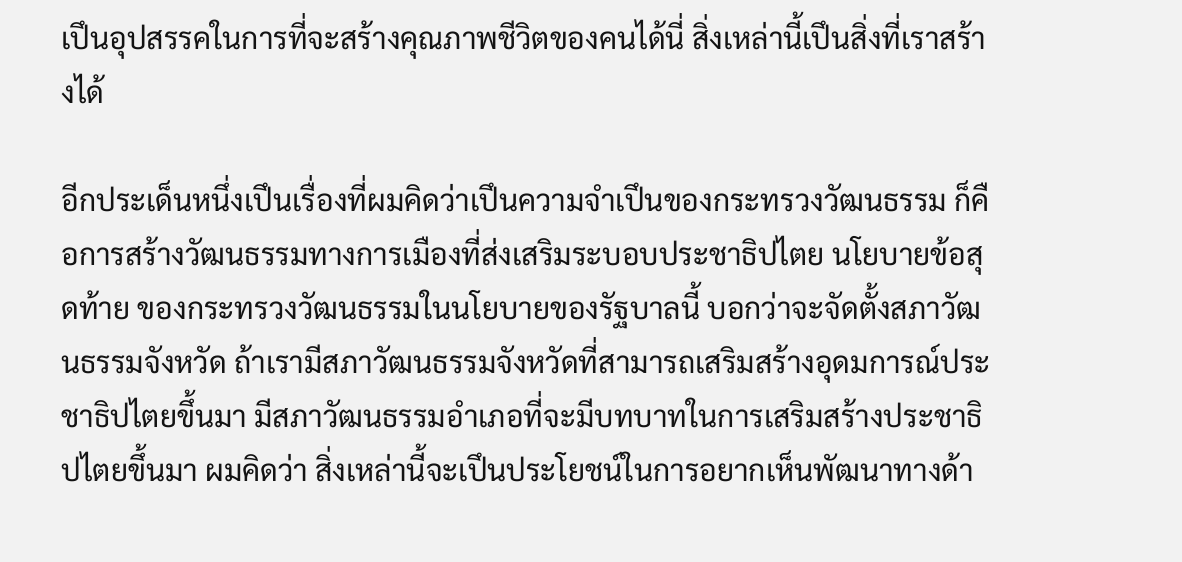เปึนอุปสรรคในการที่จะสร้างคุณภาพชีวิตของคนได้นี่ สิ่งเหล่านี้เปึนสิ่งที่เราสร้างได้

อีกประเด็นหนึ่งเปึนเรื่องที่ผมคิดว่าเปึนความจําเปึนของกระทรวงวัฒนธรรม ก็คือการสร้างวัฒนธรรมทางการเมืองที่ส่งเสริมระบอบประชาธิปไตย นโยบายข้อสุดท้าย ของกระทรวงวัฒนธรรมในนโยบายของรัฐบาลนี้ บอกว่าจะจัดตั้งสภาวัฒนธรรมจังหวัด ถ้าเรามีสภาวัฒนธรรมจังหวัดที่สามารถเสริมสร้างอุดมการณ์ประชาธิปไตยขึ้นมา มีสภาวัฒนธรรมอําเภอที่จะมีบทบาทในการเสริมสร้างประชาธิปไตยขึ้นมา ผมคิดว่า สิ่งเหล่านี้จะเปึนประโยชน์ในการอยากเห็นพัฒนาทางด้า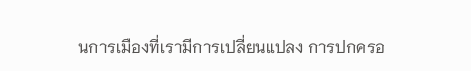นการเมืองที่เรามีการเปลี่ยนแปลง การปกครอ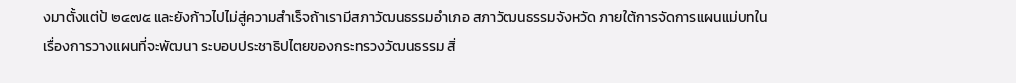งมาตั้งแต่ป้ ๒๔๗๕ และยังก้าวไปไม่สู่ความสําเร็จถ้าเรามีสภาวัฒนธรรมอําเภอ สภาวัฒนธรรมจังหวัด ภายใต้การจัดการแผนแม่บทในเรื่องการวางแผนที่จะพัฒนา ระบอบประชาธิปไตยของกระทรวงวัฒนธรรม สิ่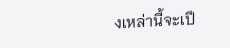งเหล่านี้จะเปึ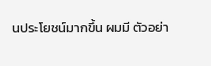นประโยชน์มากขึ้น ผมมี ตัวอย่า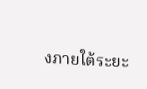งภายใต้ระยะ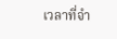เวลาที่จํา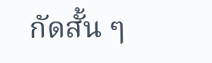กัดสั้น ๆ